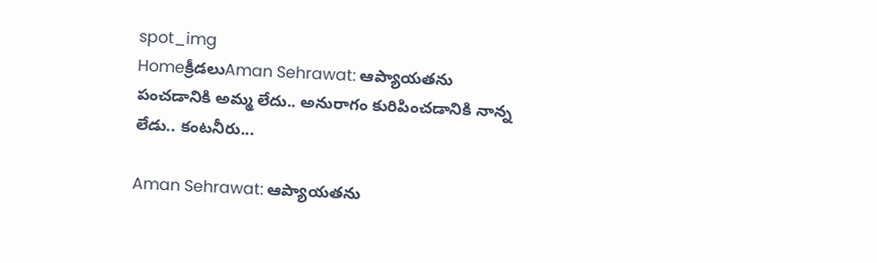spot_img
Homeక్రీడలుAman Sehrawat: ఆప్యాయతను పంచడానికి అమ్మ లేదు.. అనురాగం కురిపించడానికి నాన్న లేడు.. కంటనీరు...

Aman Sehrawat: ఆప్యాయతను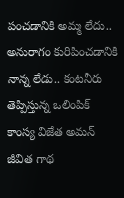పంచడానికి అమ్మ లేదు.. అనురాగం కురిపించడానికి నాన్న లేడు.. కంటనీరు తెప్పిస్తున్న ఒలింపిక్ కాంస్య విజేత అమన్ జీవిత గాథ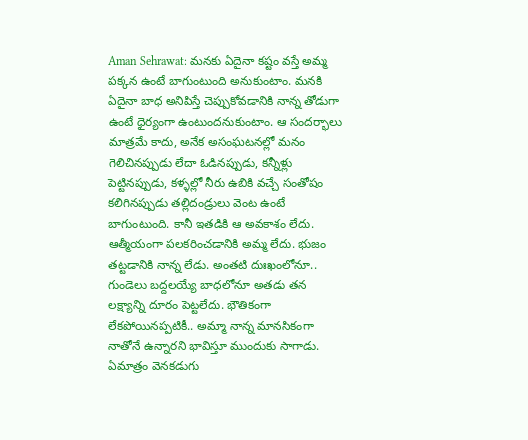Aman Sehrawat: మనకు ఏదైనా కష్టం వస్తే అమ్మ పక్కన ఉంటే బాగుంటుంది అనుకుంటాం. మనకి ఏదైనా బాధ అనిపిస్తే చెప్పుకోవడానికి నాన్న తోడుగా ఉంటే ధైర్యంగా ఉంటుందనుకుంటాం. ఆ సందర్భాలు మాత్రమే కాదు, అనేక అసంఘటనల్లో మనం గెలిచినప్పుడు లేదా ఓడినప్పుడు, కన్నీళ్లు పెట్టినప్పుడు, కళ్ళల్లో నీరు ఉబికి వచ్చే సంతోషం కలిగినప్పుడు తల్లిదండ్రులు వెంట ఉంటే బాగుంటుంది. కానీ ఇతడికి ఆ అవకాశం లేదు. ఆత్మీయంగా పలకరించడానికి అమ్మ లేదు. భుజం తట్టడానికి నాన్న లేడు. అంతటి దుఃఖంలోనూ.. గుండెలు బద్దలయ్యే బాధలోనూ అతడు తన లక్ష్యాన్ని దూరం పెట్టలేదు. భౌతికంగా లేకపోయినప్పటికీ.. అమ్మా నాన్న మానసికంగా నాతోనే ఉన్నారని భావిస్తూ ముందుకు సాగాడు. ఏమాత్రం వెనకడుగు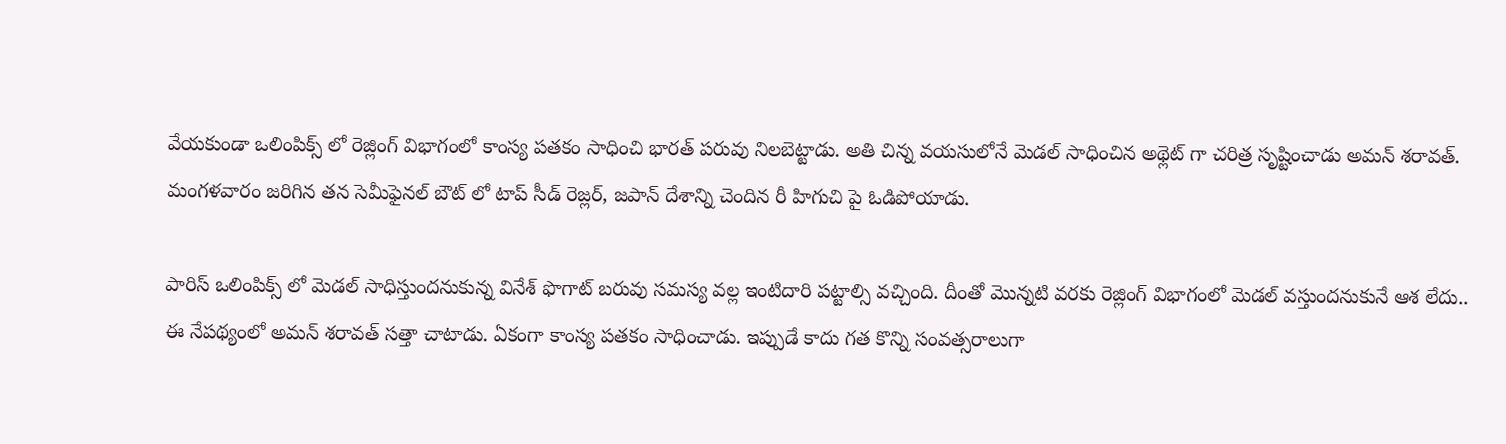వేయకుండా ఒలింపిక్స్ లో రెజ్లింగ్ విభాగంలో కాంస్య పతకం సాధించి భారత్ పరువు నిలబెట్టాడు. అతి చిన్న వయసులోనే మెడల్ సాధించిన అథ్లెట్ గా చరిత్ర సృష్టించాడు అమన్ శరావత్. మంగళవారం జరిగిన తన సెమీఫైనల్ బౌట్ లో టాప్ సీడ్ రెజ్లర్, జపాన్ దేశాన్ని చెందిన రీ హిగుచి పై ఓడిపోయాడు.

పారిస్ ఒలింపిక్స్ లో మెడల్ సాధిస్తుందనుకున్న వినేశ్ ఫొగాట్ బరువు సమస్య వల్ల ఇంటిదారి పట్టాల్సి వచ్చింది. దీంతో మొన్నటి వరకు రెజ్లింగ్ విభాగంలో మెడల్ వస్తుందనుకునే ఆశ లేదు.. ఈ నేపథ్యంలో అమన్ శరావత్ సత్తా చాటాడు. ఏకంగా కాంస్య పతకం సాధించాడు. ఇప్పుడే కాదు గత కొన్ని సంవత్సరాలుగా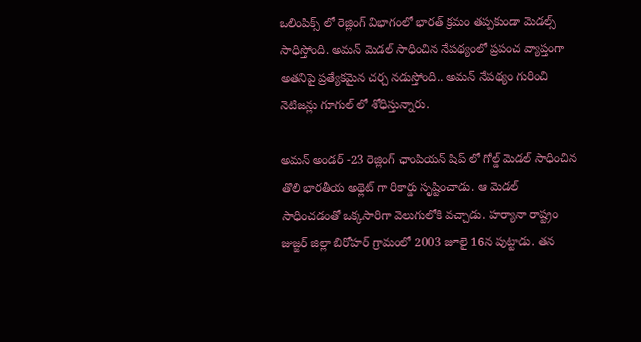ఒలింపిక్స్ లో రెజ్లింగ్ విభాగంలో భారత్ క్రమం తప్పకుండా మెడల్స్ సాధిస్తోంది. అమన్ మెడల్ సాధించిన నేపథ్యంలో ప్రపంచ వ్యాప్తంగా అతనిపై ప్రత్యేకమైన చర్చ నడుస్తోంది.. అమన్ నేపథ్యం గురించి నెటిజన్లు గూగుల్ లో శోధిస్తున్నారు.

అమన్ అండర్ -23 రెజ్లింగ్ ఛాంపియన్ షిప్ లో గోల్డ్ మెడల్ సాధించిన తొలి భారతీయ అథ్లెట్ గా రికార్డు సృష్టించాడు. ఆ మెడల్ సాధించడంతో ఒక్కసారిగా వెలుగులోకి వచ్చాడు. హర్యానా రాష్ట్రం జుజ్జర్ జిల్లా బిరోహర్ గ్రామంలో 2003 జూలై 16న పుట్టాడు. తన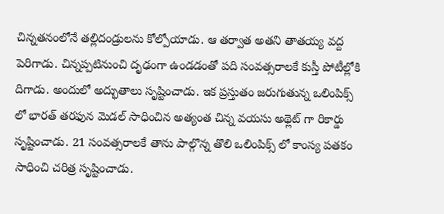చిన్నతనంలోనే తల్లిదండ్రులను కోల్పోయాడు. ఆ తర్వాత అతని తాతయ్య వద్ద పెరిగాడు. చిన్నప్పటినుంచి దృఢంగా ఉండడంతో పది సంవత్సరాలకే కుస్తీ పోటీల్లోకి దిగాడు. అందులో అద్భుతాలు సృష్టించాడు. ఇక ప్రస్తుతం జరుగుతున్న ఒలింపిక్స్ లో భారత్ తరఫున మెడల్ సాధించిన అత్యంత చిన్న వయసు అథ్లెట్ గా రికార్డు సృష్టించాడు. 21 సంవత్సరాలకే తాను పాల్గొన్న తొలి ఒలింపిక్స్ లో కాంస్య పతకం సాధించి చరిత్ర సృష్టించాడు.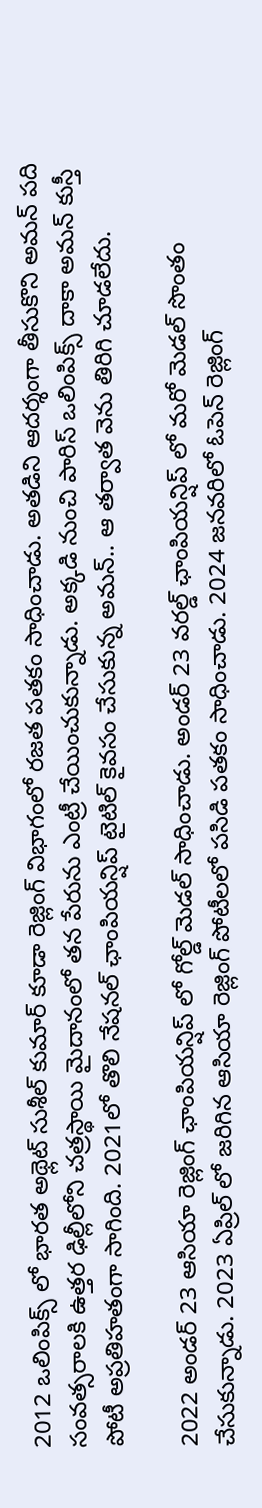2012 ఒలింపిక్స్ లో భారత అథ్లెట్ సుశీల్ కుమార్ కూడా రెజ్లింగ్ విభాగంలో రజత పతకం సాధించాడు. అతడిని ఆదర్శంగా తీసుకొని అమన్ పది సంవత్సరాలకి ఉత్తర ఢిల్లీలోని చత్రస్థాయి మైదానంలో తన పేరును ఎంట్రీ చేయించుకున్నాడు. అక్కడి నుంచి పారిస్ ఒలింపిక్స్ దాకా అమన్ కుస్తీ పోటీ అప్రతిహతంగా సాగింది. 2021లో తొలి నేషనల్ ఛాంపియన్షిప్ టైటిల్ కైవసం చేసుకున్న అమన్.. ఆ తర్వాత వెను తిరిగి చూడలేదు.

2022 అండర్ 23 ఆసియా రెజ్లింగ్ ఛాంపియన్షిప్ లో గోల్డ్ మెడల్ సాధించాడు. అండర్ 23 వరల్డ్ ఛాంపియన్షిప్ లో మరో మెడల్ సొంతం చేసుకున్నాడు. 2023 ఏప్రిల్ లో జరిగిన ఆసియా రెజ్లింగ్ పోటీలలో పసిడి పతకం సాధించాడు. 2024 జనవరిలో ఓపెన్ రెజ్లింగ్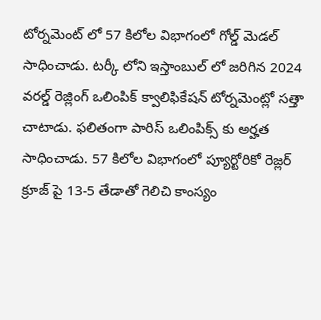టోర్నమెంట్ లో 57 కిలోల విభాగంలో గోల్డ్ మెడల్ సాధించాడు. టర్కీ లోని ఇస్తాంబుల్ లో జరిగిన 2024 వరల్డ్ రెజ్లింగ్ ఒలింపిక్ క్వాలిఫికేషన్ టోర్నమెంట్లో సత్తా చాటాడు. ఫలితంగా పారిస్ ఒలింపిక్స్ కు అర్హత సాధించాడు. 57 కిలోల విభాగంలో ప్యూర్టోరికో రెజ్లర్ క్రూజ్ పై 13-5 తేడాతో గెలిచి కాంస్యం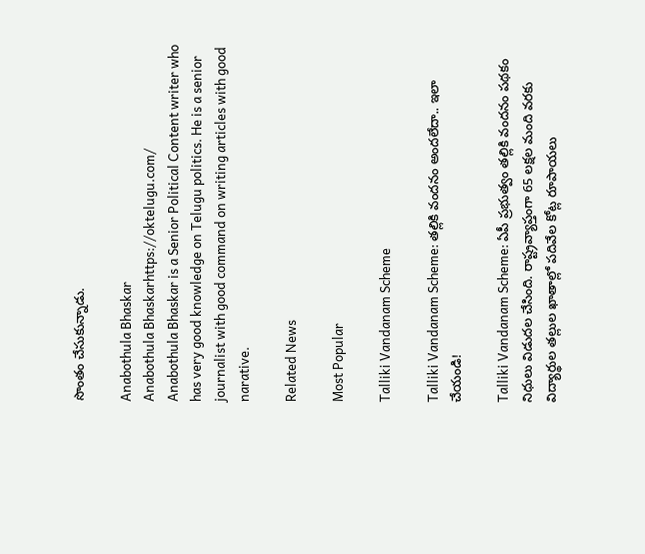సొంతం చేసుకున్నాడు.

Anabothula Bhaskar
Anabothula Bhaskarhttps://oktelugu.com/
Anabothula Bhaskar is a Senior Political Content writer who has very good knowledge on Telugu politics. He is a senior journalist with good command on writing articles with good narative.

Related News

Most Popular

Talliki Vandanam Scheme

Talliki Vandanam Scheme: తల్లికి వందనం అందలేదా.. ఇలా చేయండి!

Talliki Vandanam Scheme: ఏపీ ప్రభుత్వం తల్లికి వందనం పథకం నిధులు విడుదల చేసింది. రాష్ట్రవ్యాప్తంగా 65 లక్షల మంది వరకు విద్యార్థుల తల్లుల ఖాతాల్లో పదివేల కోట్ల రూపాయలు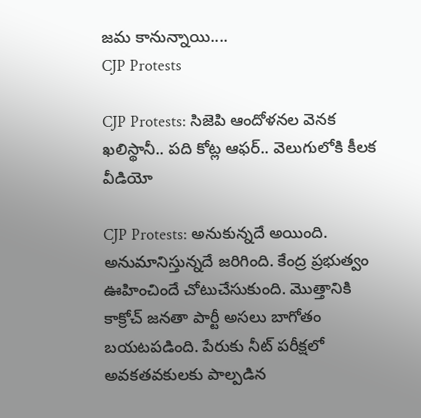జమ కానున్నాయి....
CJP Protests

CJP Protests: సిజెపి ఆందోళనల వెనక ఖలిస్థానీ.. పది కోట్ల ఆఫర్.. వెలుగులోకి కీలక వీడియో

CJP Protests: అనుకున్నదే అయింది. అనుమానిస్తున్నదే జరిగింది. కేంద్ర ప్రభుత్వం ఊహించిందే చోటుచేసుకుంది. మొత్తానికి కాక్రోచ్ జనతా పార్టీ అసలు బాగోతం బయటపడింది. పేరుకు నీట్ పరీక్షలో అవకతవకులకు పాల్పడిన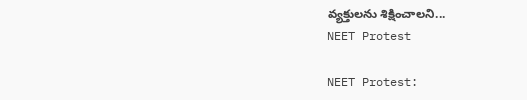వ్యక్తులను శిక్షించాలని...
NEET Protest

NEET Protest: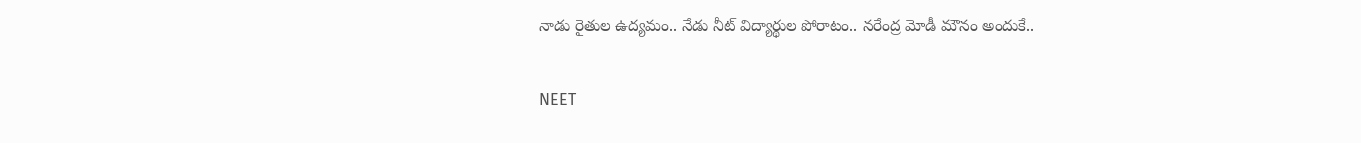నాడు రైతుల ఉద్యమం.. నేడు నీట్ విద్యార్థుల పోరాటం.. నరేంద్ర మోడీ మౌనం అందుకే..

NEET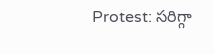Protest: సరిగ్గా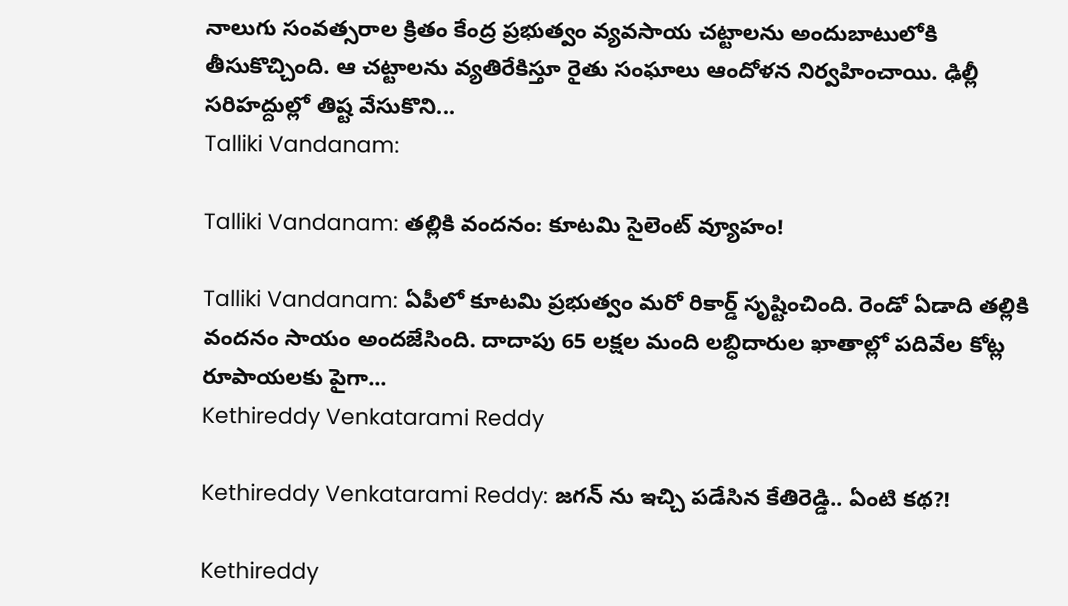నాలుగు సంవత్సరాల క్రితం కేంద్ర ప్రభుత్వం వ్యవసాయ చట్టాలను అందుబాటులోకి తీసుకొచ్చింది. ఆ చట్టాలను వ్యతిరేకిస్తూ రైతు సంఘాలు ఆందోళన నిర్వహించాయి. ఢిల్లీ సరిహద్దుల్లో తిష్ట వేసుకొని...
Talliki Vandanam:

Talliki Vandanam: తల్లికి వందనం: కూటమి సైలెంట్ వ్యూహం!

Talliki Vandanam: ఏపీలో కూటమి ప్రభుత్వం మరో రికార్డ్ సృష్టించింది. రెండో ఏడాది తల్లికి వందనం సాయం అందజేసింది. దాదాపు 65 లక్షల మంది లబ్ధిదారుల ఖాతాల్లో పదివేల కోట్ల రూపాయలకు పైగా...
Kethireddy Venkatarami Reddy

Kethireddy Venkatarami Reddy: జగన్ ను ఇచ్చి పడేసిన కేతిరెడ్డి.. ఏంటి కథ?!

Kethireddy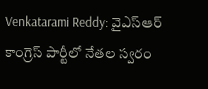Venkatarami Reddy: వైఎస్ఆర్ కాంగ్రెస్ పార్టీలో నేతల స్వరం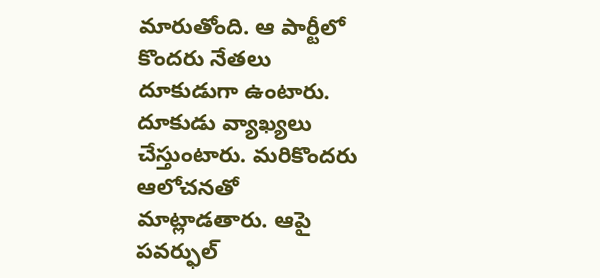మారుతోంది. ఆ పార్టీలో కొందరు నేతలు దూకుడుగా ఉంటారు. దూకుడు వ్యాఖ్యలు చేస్తుంటారు. మరికొందరు ఆలోచనతో మాట్లాడతారు. ఆపై పవర్ఫుల్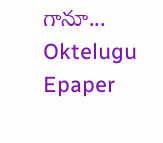గానూ...
Oktelugu Epaper